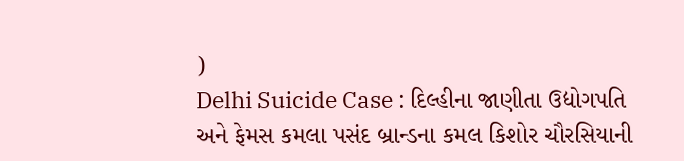)
Delhi Suicide Case : દિલ્હીના જાણીતા ઉદ્યોગપતિ અને ફેમસ કમલા પસંદ બ્રાન્ડના કમલ કિશોર ચૌરસિયાની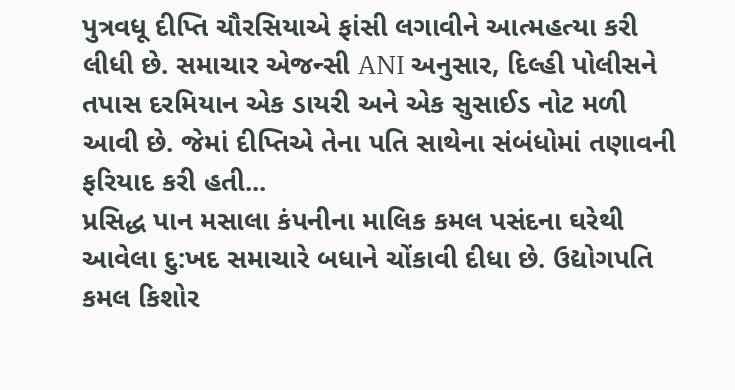પુત્રવધૂ દીપ્તિ ચૌરસિયાએ ફાંસી લગાવીને આત્મહત્યા કરી લીધી છે. સમાચાર એજન્સી ANI અનુસાર, દિલ્હી પોલીસને તપાસ દરમિયાન એક ડાયરી અને એક સુસાઈડ નોટ મળી આવી છે. જેમાં દીપ્તિએ તેના પતિ સાથેના સંબંધોમાં તણાવની ફરિયાદ કરી હતી...
પ્રસિદ્ધ પાન મસાલા કંપનીના માલિક કમલ પસંદના ઘરેથી આવેલા દુ:ખદ સમાચારે બધાને ચોંકાવી દીધા છે. ઉદ્યોગપતિ કમલ કિશોર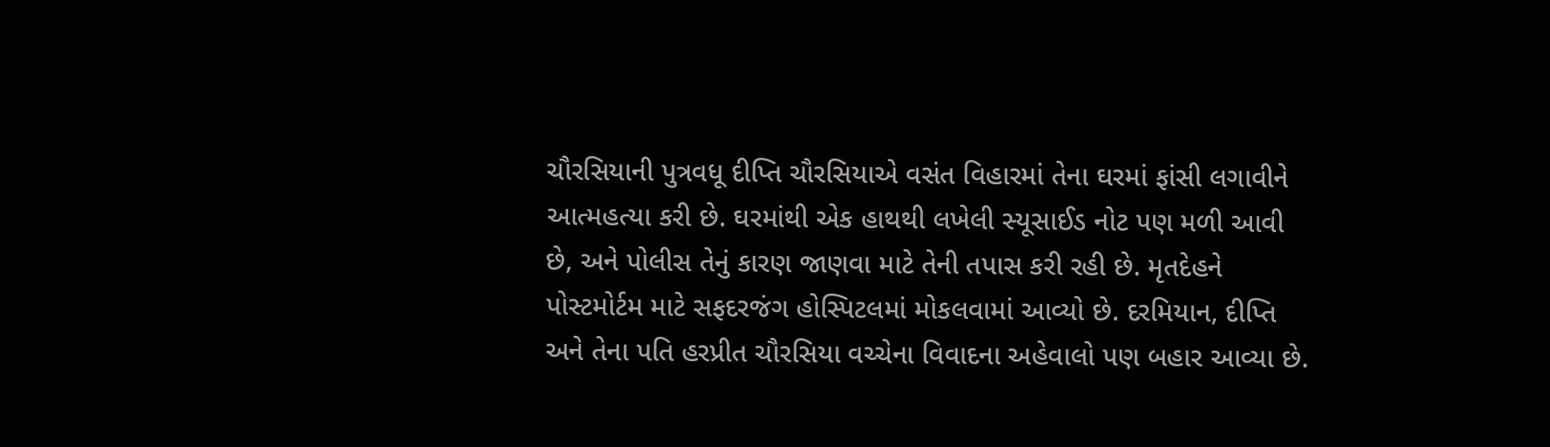ચૌરસિયાની પુત્રવધૂ દીપ્તિ ચૌરસિયાએ વસંત વિહારમાં તેના ઘરમાં ફાંસી લગાવીને આત્મહત્યા કરી છે. ઘરમાંથી એક હાથથી લખેલી સ્યૂસાઈડ નોટ પણ મળી આવી છે, અને પોલીસ તેનું કારણ જાણવા માટે તેની તપાસ કરી રહી છે. મૃતદેહને પોસ્ટમોર્ટમ માટે સફદરજંગ હોસ્પિટલમાં મોકલવામાં આવ્યો છે. દરમિયાન, દીપ્તિ અને તેના પતિ હરપ્રીત ચૌરસિયા વચ્ચેના વિવાદના અહેવાલો પણ બહાર આવ્યા છે.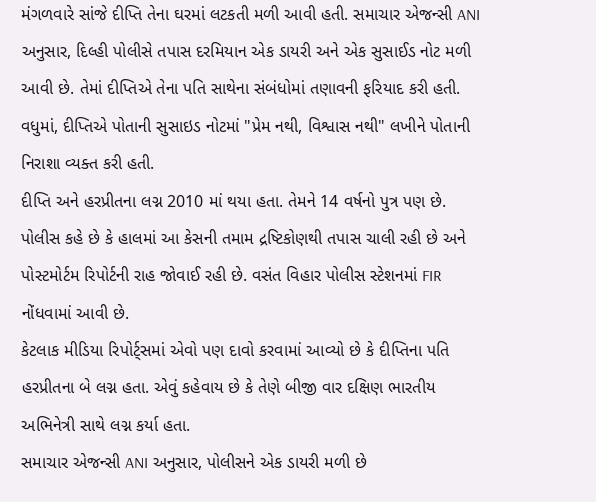મંગળવારે સાંજે દીપ્તિ તેના ઘરમાં લટકતી મળી આવી હતી. સમાચાર એજન્સી ANI અનુસાર, દિલ્હી પોલીસે તપાસ દરમિયાન એક ડાયરી અને એક સુસાઈડ નોટ મળી આવી છે. તેમાં દીપ્તિએ તેના પતિ સાથેના સંબંધોમાં તણાવની ફરિયાદ કરી હતી. વધુમાં, દીપ્તિએ પોતાની સુસાઇડ નોટમાં "પ્રેમ નથી, વિશ્વાસ નથી" લખીને પોતાની નિરાશા વ્યક્ત કરી હતી.
દીપ્તિ અને હરપ્રીતના લગ્ન 2010 માં થયા હતા. તેમને 14 વર્ષનો પુત્ર પણ છે. પોલીસ કહે છે કે હાલમાં આ કેસની તમામ દ્રષ્ટિકોણથી તપાસ ચાલી રહી છે અને પોસ્ટમોર્ટમ રિપોર્ટની રાહ જોવાઈ રહી છે. વસંત વિહાર પોલીસ સ્ટેશનમાં FIR નોંધવામાં આવી છે.
કેટલાક મીડિયા રિપોર્ટ્સમાં એવો પણ દાવો કરવામાં આવ્યો છે કે દીપ્તિના પતિ હરપ્રીતના બે લગ્ન હતા. એવું કહેવાય છે કે તેણે બીજી વાર દક્ષિણ ભારતીય અભિનેત્રી સાથે લગ્ન કર્યા હતા.
સમાચાર એજન્સી ANI અનુસાર, પોલીસને એક ડાયરી મળી છે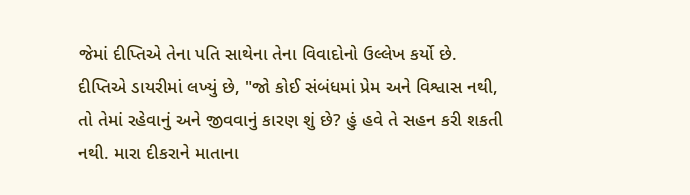જેમાં દીપ્તિએ તેના પતિ સાથેના તેના વિવાદોનો ઉલ્લેખ કર્યો છે.
દીપ્તિએ ડાયરીમાં લખ્યું છે, "જો કોઈ સંબંધમાં પ્રેમ અને વિશ્વાસ નથી, તો તેમાં રહેવાનું અને જીવવાનું કારણ શું છે? હું હવે તે સહન કરી શકતી નથી. મારા દીકરાને માતાના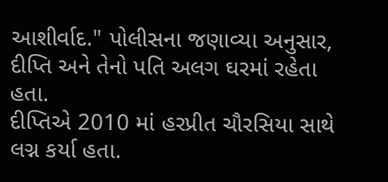આશીર્વાદ." પોલીસના જણાવ્યા અનુસાર, દીપ્તિ અને તેનો પતિ અલગ ઘરમાં રહેતા હતા.
દીપ્તિએ 2010 માં હરપ્રીત ચૌરસિયા સાથે લગ્ન કર્યા હતા.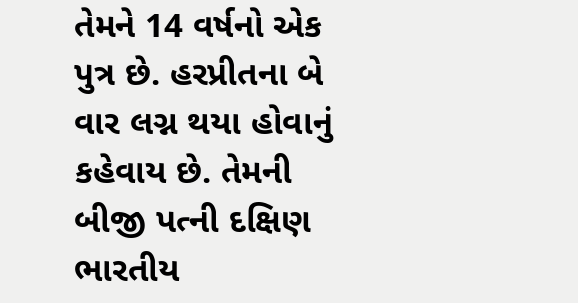તેમને 14 વર્ષનો એક પુત્ર છે. હરપ્રીતના બે વાર લગ્ન થયા હોવાનું કહેવાય છે. તેમની બીજી પત્ની દક્ષિણ ભારતીય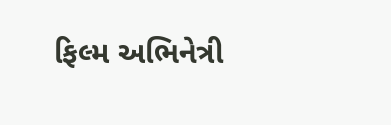ફિલ્મ અભિનેત્રી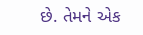છે. તેમને એક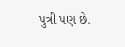પુત્રી પણ છે.